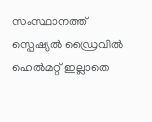സംസ്ഥാനത്ത് സ്പെഷ്യൽ ഡ്രൈവിൽ ഹെൽമറ്റ് ഇല്ലാതെ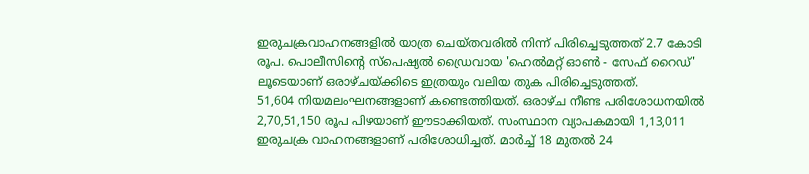ഇരുചക്രവാഹനങ്ങളിൽ യാത്ര ചെയ്തവരിൽ നിന്ന് പിരിച്ചെടുത്തത് 2.7 കോടി രൂപ. പൊലീസിന്റെ സ്പെഷ്യൽ ഡ്രൈവായ 'ഹെൽമറ്റ് ഓൺ - സേഫ് റൈഡ്' ലൂടെയാണ് ഒരാഴ്ചയ്ക്കിടെ ഇത്രയും വലിയ തുക പിരിച്ചെടുത്തത്.
51,604 നിയമലംഘനങ്ങളാണ് കണ്ടെത്തിയത്. ഒരാഴ്ച നീണ്ട പരിശോധനയിൽ 2,70,51,150 രൂപ പിഴയാണ് ഈടാക്കിയത്. സംസ്ഥാന വ്യാപകമായി 1,13,011 ഇരുചക്ര വാഹനങ്ങളാണ് പരിശോധിച്ചത്. മാർച്ച് 18 മുതൽ 24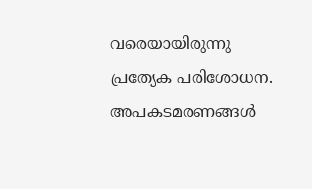വരെയായിരുന്നു പ്രത്യേക പരിശോധന. അപകടമരണങ്ങൾ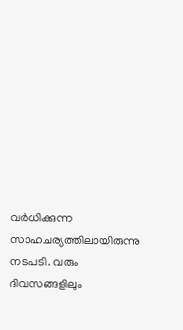വർധിക്കുന്ന സാഹചര്യത്തിലായിരുന്നു നടപടി. വരും ദിവസങ്ങളിലും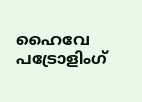ഹൈവേ പട്രോളിംഗ്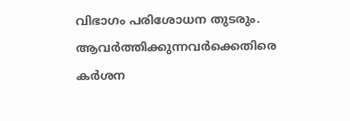വിഭാഗം പരിശോധന തുടരും. ആവർത്തിക്കുന്നവർക്കെതിരെ കർശന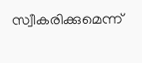സ്വീകരിക്കുമെന്ന്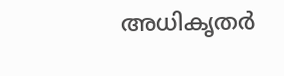അധികൃതർ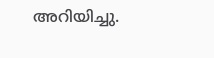അറിയിച്ചു.